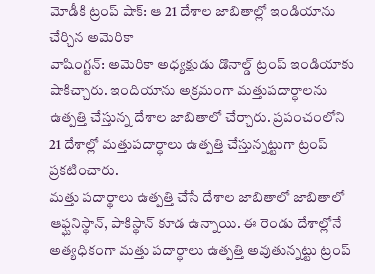మోడీకి ట్రంప్ షాక్: ఆ 21 దేశాల జాబితాల్లో ఇండియాను చేర్చిన అమెరికా
వాషింగ్టన్: అమెరికా అధ్యక్షుడు డొనాల్డ్ ట్రంప్ ఇండియాకు షాకిచ్చారు. ఇందియాను అక్రమంగా మత్తుపదార్ధాలను ఉత్పత్తి చేస్తున్న దేశాల జాబితాలో చేర్చారు. ప్రపంచంలోని 21 దేశాల్లో మత్తుపదార్ధాలు ఉత్పత్తి చేస్తున్నట్టుగా ట్రంప్ ప్రకటించారు.
మత్తు పదార్థాలు ఉత్పత్తి చేసే దేశాల జాబితాలో జాబితాలో ఆఫ్ఘనిస్థాన్, పాకిస్థాన్ కూడ ఉన్నాయి. ఈ రెండు దేశాల్లోనే అత్యధికంగా మత్తు పదార్ధాలు ఉత్పత్తి అవుతున్నట్టు ట్రంప్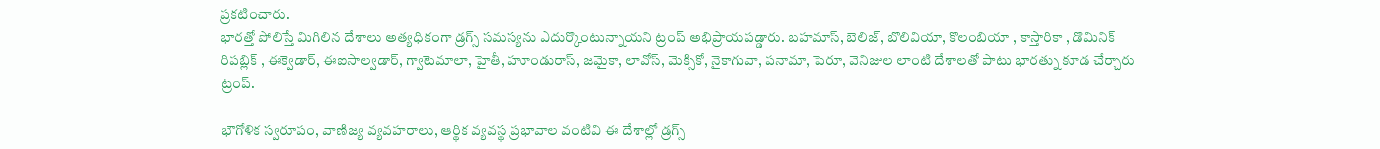ప్రకటించారు.
భారత్తో పోలిస్తే మిగిలిన దేశాలు అత్యధికంగా డ్రగ్స్ సమస్యను ఎదుర్కొంటున్నాయని ట్రంప్ అభిప్రాయపడ్డారు. బహమాస్, బెలిజ్, బొలివియా, కొలంబియా , కాస్తారికా , డొమినిక్ రిపబ్లిక్ , ఈక్వెడార్, ఈఐసాల్వడార్, గ్వాటెమాలా, హైతీ, హూండురాస్, జమైకా, లావోస్, మెక్సికో, నైకాగువా, పనామా, పెరూ, వెనిజుల లాంటి దేశాలతో పాటు భారత్ను కూడ చేర్చారు ట్రంప్.

భౌగోళిక స్వరూపం, వాణిజ్య వ్యవహరాలు, ఆర్థిక వ్యవస్థ ప్రభావాల వంటివి ఈ దేశాల్లో డ్రగ్స్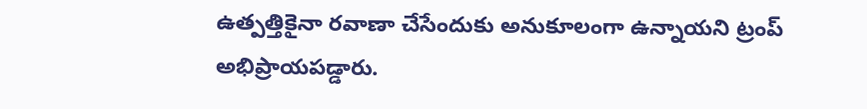ఉత్పత్తికైనా రవాణా చేసేందుకు అనుకూలంగా ఉన్నాయని ట్రంప్ అభిప్రాయపడ్డారు.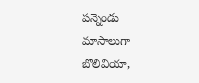పన్నెండు మాసాలుగా బొలివియా,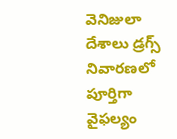వెనిజులా దేశాలు డ్రగ్స్ నివారణలో పూర్తిగా వైఫల్యం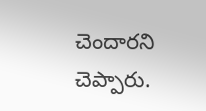చెందారని చెప్పారు.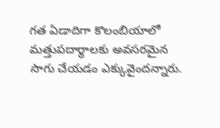గత ఏడాదిగా కొలంబియాలో మత్తుపదార్థాలకు అవసరమైన సాగు చేయడం ఎక్కువైందన్నారు.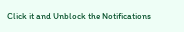Click it and Unblock the Notifications